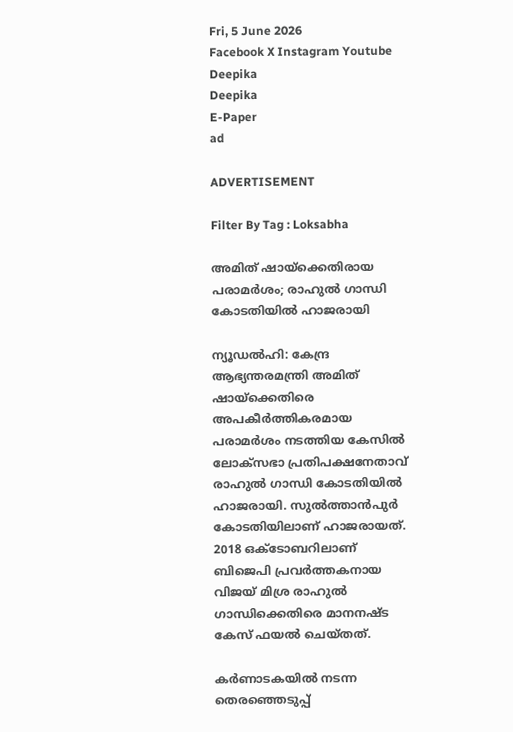Fri, 5 June 2026
Facebook X Instagram Youtube
Deepika
Deepika
E-Paper
ad

ADVERTISEMENT

Filter By Tag : Loksabha

അമിത് ഷായ്ക്കെതിരായ പരാമര്‍ശം; രാഹുൽ ഗാന്ധി കോടതിയിൽ ഹാജരായി

ന്യൂഡൽഹി: കേന്ദ്ര ആഭ്യന്തരമന്ത്രി അമിത് ഷായ്ക്കെതിരെ അപകീര്‍ത്തികരമായ പരാമര്‍ശം നടത്തിയ കേസിൽ ലോക്സഭാ പ്രതിപക്ഷനേതാവ് രാഹുൽ ഗാന്ധി കോടതിയിൽ ഹാജരായി. സുൽത്താൻപുർ കോടതിയിലാണ് ഹാജരായത്. 2018 ഒക്ടോബറിലാണ് ബിജെപി പ്രവർത്തകനായ വിജയ് മിശ്ര രാഹുൽ ഗാന്ധിക്കെതിരെ മാനനഷ്ട കേസ് ഫയൽ ചെയ്തത്.

കർണാടകയിൽ നടന്ന തെരഞ്ഞെടുപ്പ്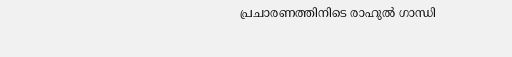പ്രചാരണത്തിനിടെ രാഹുൽ ഗാന്ധി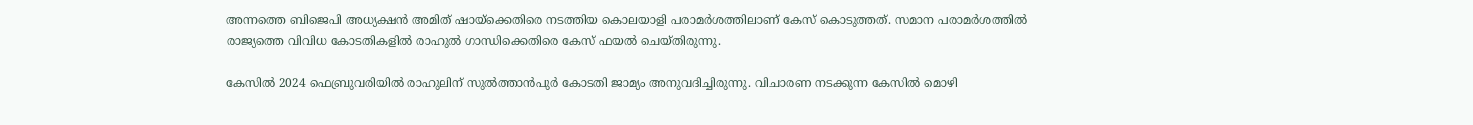അന്നത്തെ ബിജെപി അധ്യക്ഷന്‍ അമിത് ഷായ്‌ക്കെതിരെ നടത്തിയ കൊലയാളി പരാമര്‍ശത്തിലാണ് കേസ് കൊടുത്തത്. സമാന പരാമര്‍ശത്തില്‍ രാജ്യത്തെ വിവിധ കോടതികളില്‍ രാഹുല്‍ ഗാന്ധിക്കെതിരെ കേസ് ഫയല്‍ ചെയ്തിരുന്നു.

കേസിൽ 2024 ഫെബ്രുവരിയിൽ രാഹുലിന് സുല്‍ത്താന്‍പുര്‍ കോടതി ജാമ്യം അനുവദിച്ചിരുന്നു. വിചാരണ നടക്കുന്ന കേസിൽ മൊഴി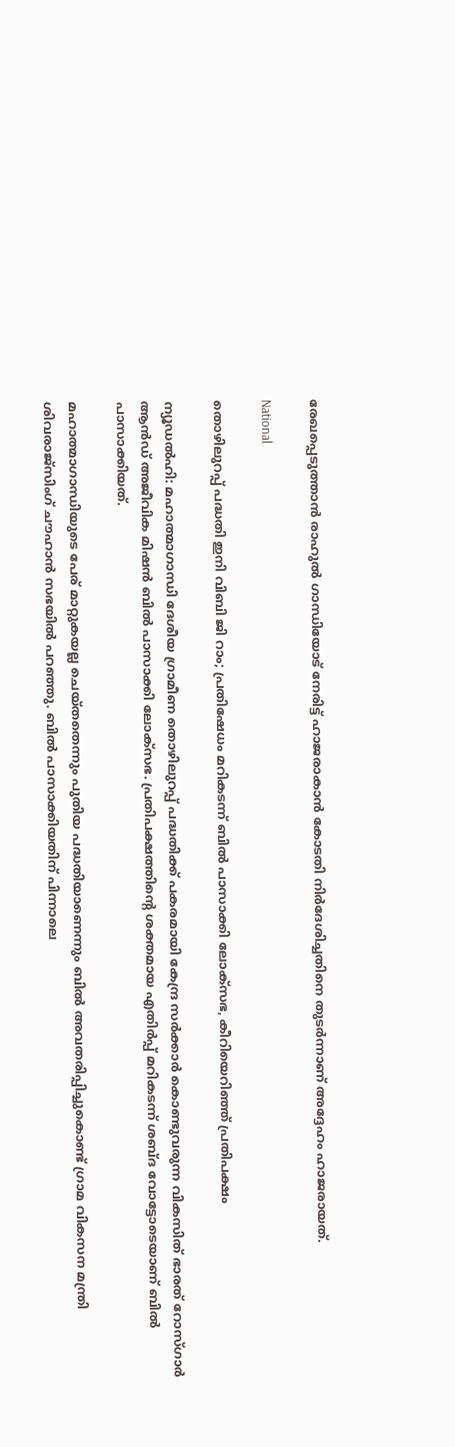രേഖപ്പെടുത്താൻ രാഹുൽ ഗാന്ധിയോട് നേരിട്ട് ഹാജരാകാൻ കോടതി നിർദേശിച്ചതിനെ തുടർന്നാണ് അദ്ദേഹം ഹാജരായത്.

National

തൊഴിലുറപ്പ് പദ്ധതി ഇനി വിബി ജി റാം; പ്രതിഷേധം മറികടന്ന് ബിൽ പാസാക്കി ലോക്സഭ, കീറിയെറിഞ്ഞ് പ്രതിപക്ഷം

ന്യൂഡൽഹി: മഹാത്മാഗാന്ധി ദേശീയ ഗ്രാമീണ തൊഴിലുറപ്പ് പദ്ധതിക്ക് പകരമായി കേന്ദ്ര സർക്കാർ കൊണ്ടുവരുന്ന വികസിത് ഭാരത് റോസ്ഗാർ ആൻഡ് അജീവിക മിഷൻ ബിൽ പാസാക്കി ലോക്സഭ. പ്രതിപക്ഷത്തിന്‍റെ ശക്തമായ എതിര്‍പ്പ് മറികടന്ന് ശബ്ദ വോട്ടോടെയാണ് ബിൽ പാസാക്കിയത്.

മഹാത്മാഗാന്ധിയുടെ പേര് മാറ്റുകയല്ല ചെയ്തതെന്നും പുതിയ പദ്ധതിയാണെന്നും ബിൽ അവതരിപ്പിച്ചുകൊണ്ട് ഗ്രാമ വികസന മന്ത്രി ശിവരാജ്സിംഗ് ചൗഹാൻ സഭയില്‍ പറഞ്ഞു. ബിൽ പാസാക്കിയതിന് പിന്നാലെ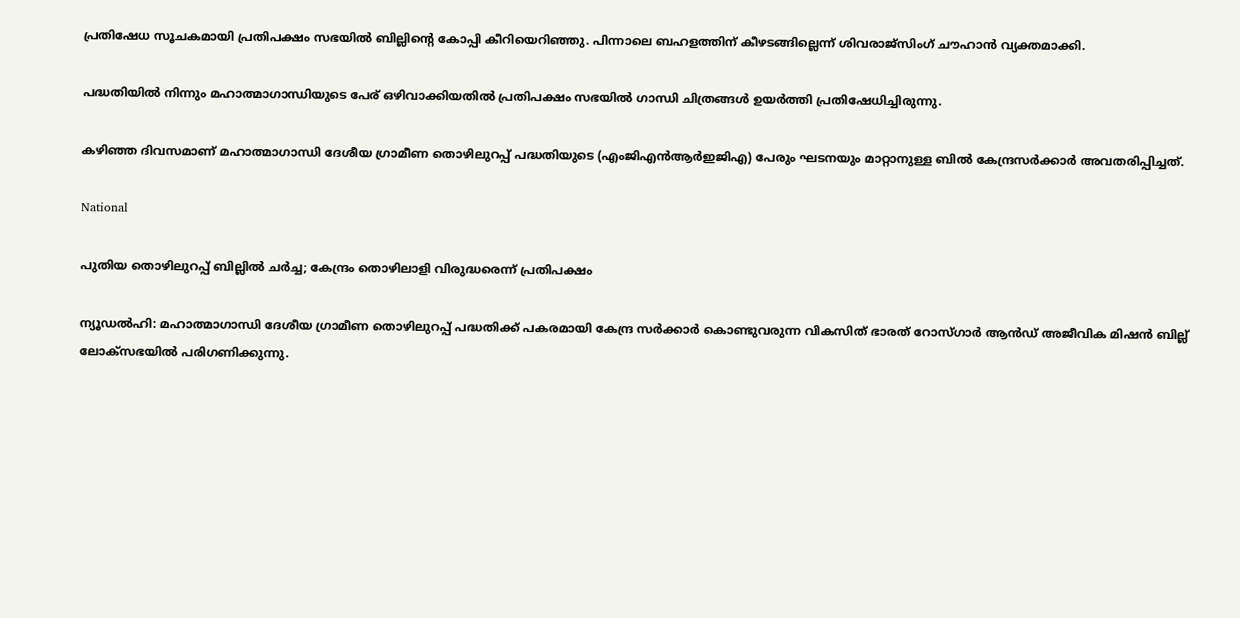പ്രതിഷേധ സൂചകമായി പ്രതിപക്ഷം സഭയിൽ ബില്ലിന്‍റെ കോപ്പി കീറിയെറിഞ്ഞു. പിന്നാലെ ബഹളത്തിന് കീഴടങ്ങില്ലെന്ന് ശിവരാജ്സിംഗ് ചൗഹാൻ വ്യക്തമാക്കി.

പദ്ധതിയിൽ നിന്നും മഹാത്മാഗാന്ധിയുടെ പേര് ഒഴിവാക്കിയതിൽ പ്രതിപക്ഷം സഭയിൽ ഗാന്ധി ചിത്രങ്ങൾ ഉയർത്തി പ്രതിഷേധിച്ചിരുന്നു.

കഴിഞ്ഞ ദിവസമാണ് മഹാത്മാഗാന്ധി ദേശീയ ഗ്രാമീണ തൊഴിലുറപ്പ് പദ്ധതിയുടെ (എംജിഎന്‍ആര്‍ഇജിഎ) പേരും ഘടനയും മാറ്റാനുള്ള ബില്‍ കേന്ദ്രസര്‍ക്കാര്‍ അവതരിപ്പിച്ചത്.

National

പുതിയ തൊഴിലുറപ്പ് ബില്ലിൽ ചർച്ച; കേന്ദ്രം തൊഴിലാളി വിരുദ്ധരെന്ന് പ്രതിപക്ഷം

ന്യൂഡൽഹി: മഹാത്മാഗാന്ധി ദേശീയ ഗ്രാമീണ തൊഴിലുറപ്പ് പദ്ധതിക്ക് പകരമായി കേന്ദ്ര സർക്കാർ കൊണ്ടുവരുന്ന വികസിത് ഭാരത് റോസ്ഗാർ ആൻഡ് അജീവിക മിഷൻ ബില്ല് ലോക്സഭയിൽ പരിഗണിക്കുന്നു.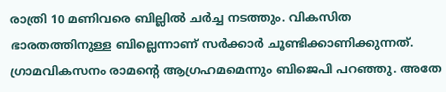രാത്രി 10 മണിവരെ ബില്ലിൽ ചർച്ച നടത്തും. വികസിത ഭാരതത്തിനുള്ള ബില്ലെന്നാണ് സർക്കാർ ചൂണ്ടിക്കാണിക്കുന്നത്. ഗ്രാമവികസനം രാമന്‍റെ ആഗ്രഹമ‌മെന്നും ബിജെപി പറഞ്ഞു. അതേ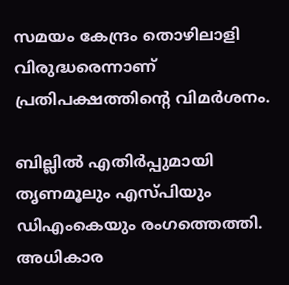സമയം കേന്ദ്രം തൊഴിലാളി വിരുദ്ധരെന്നാണ് പ്രതിപക്ഷത്തിന്‍റെ വിമർശനം.

ബില്ലിൽ എതിർപ്പുമായി തൃണമൂലും എസ്പിയും ഡിഎംകെയും രംഗത്തെത്തി. അധികാര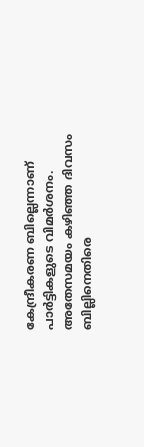കേന്ദ്രീകരണ ബില്ലെന്നാണ് പാർട്ടികളുടെ വിമർശനം. അതേസമയം കഴിഞ്ഞ ദിവസം ബില്ലിനെതിരെ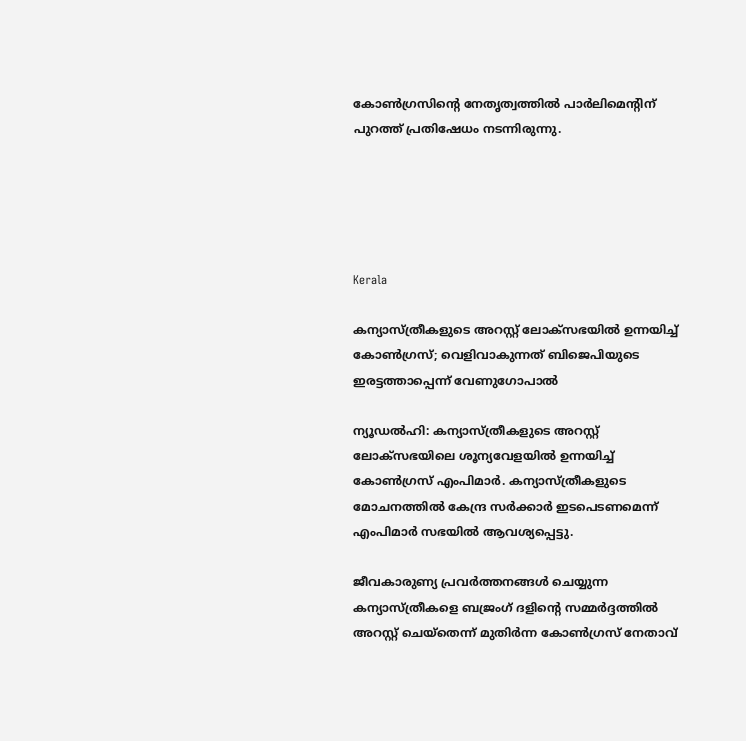കോൺഗ്രസിന്‍റെ നേതൃത്വത്തിൽ പാർലിമെന്‍റിന് പുറത്ത് പ്രതിഷേധം നടന്നിരുന്നു.





Kerala

കന്യാസ്ത്രീകളുടെ അറസ്റ്റ് ലോക്‌സഭയിൽ ഉന്നയിച്ച് കോണ്‍ഗ്രസ്; വെളിവാകുന്നത് ബിജെപിയുടെ ഇരട്ടത്താപ്പെന്ന് വേണുഗോപാൽ

ന്യൂഡൽഹി: കന്യാസ്ത്രീകളുടെ അറസ്റ്റ് ലോക്‌സഭയിലെ ശൂന്യവേളയില്‍ ഉന്നയിച്ച് കോണ്‍ഗ്രസ് എംപിമാര്‍. കന്യാസ്ത്രീകളുടെ മോചനത്തില്‍ കേന്ദ്ര സര്‍ക്കാര്‍ ഇടപെടണമെന്ന് എംപിമാര്‍ സഭയില്‍ ആവശ്യപ്പെട്ടു.

ജീവകാരുണ്യ പ്രവര്‍ത്തനങ്ങള്‍ ചെയ്യുന്ന കന്യാസ്ത്രീകളെ ബജ്രംഗ് ദളിന്റെ സമ്മര്‍ദ്ദത്തില്‍ അറസ്റ്റ് ചെയ്‌തെന്ന് മുതിര്‍ന്ന കോണ്‍ഗ്രസ് നേതാവ്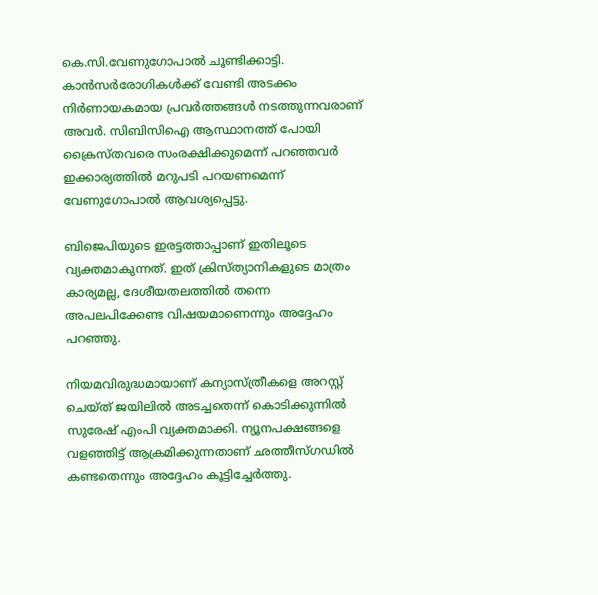കെ.സി.വേണുഗോപാല്‍ ചൂണ്ടിക്കാട്ടി. കാന്‍സര്‍രോഗികള്‍ക്ക് വേണ്ടി അടക്കം നിര്‍ണായകമായ പ്രവര്‍ത്തങ്ങള്‍ നടത്തുന്നവരാണ് അവര്‍. സിബിസിഐ ആസ്ഥാനത്ത് പോയി ക്രൈസ്തവരെ സംരക്ഷിക്കുമെന്ന് പറഞ്ഞവര്‍ ഇക്കാര്യത്തില്‍ മറുപടി പറയണമെന്ന് വേണുഗോപാല്‍ ആവശ്യപ്പെട്ടു.

ബിജെപിയുടെ ഇരട്ടത്താപ്പാണ് ഇതിലൂടെ വ്യക്തമാകുന്നത്. ഇത് ക്രിസ്ത്യാനികളുടെ മാത്രം കാര്യമല്ല, ദേശീയതലത്തില്‍ തന്നെ അപലപിക്കേണ്ട വിഷയമാണെന്നും അദ്ദേഹം പറഞ്ഞു.

നിയമവിരുദ്ധമായാണ് കന്യാസ്ത്രീകളെ അറസ്റ്റ് ചെയ്ത് ജയിലില്‍ അടച്ചതെന്ന് കൊടിക്കുന്നില്‍ സുരേഷ് എംപി വ്യക്തമാക്കി. ന്യൂനപക്ഷങ്ങളെ വളഞ്ഞിട്ട് ആക്രമിക്കുന്നതാണ് ഛത്തീസ്ഗഡില്‍ കണ്ടതെന്നും അദ്ദേഹം കൂട്ടിച്ചേര്‍ത്തു.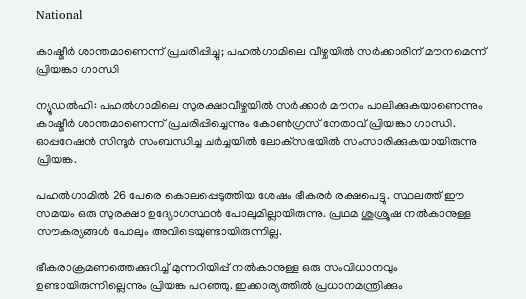National

കാഷ്മീര്‍ ശാന്തമാണെന്ന് പ്രചരിപ്പിച്ചു; പഹല്‍ഗാമിലെ വീഴ്ചയില്‍ സര്‍ക്കാരിന് മൗനമെന്ന് പ്രിയങ്കാ ഗാന്ധി

ന്യൂഡല്‍ഹി: പഹല്‍ഗാമിലെ സുരക്ഷാവീഴ്ചയില്‍ സര്‍ക്കാര്‍ മൗനം പാലിക്കുകയാണെന്നും കാഷ്മീര്‍ ശാന്തമാണെന്ന് പ്രചരിപ്പിച്ചെന്നും കോണ്‍ഗ്രസ് നേതാവ് പ്രിയങ്കാ ഗാന്ധി. ഓപ്പറേഷന്‍ സിന്ദൂര്‍ സംബന്ധിച്ച ചര്‍ച്ചയില്‍ ലോക്‌സഭയില്‍ സംസാരിക്കുകയായിരുന്നു പ്രിയങ്ക.

പഹല്‍ഗാമില്‍ 26 പേരെ കൊലപ്പെടുത്തിയ ശേഷം ഭീകരര്‍ രക്ഷപെട്ടു. സ്ഥലത്ത് ഈ സമയം ഒരു സുരക്ഷാ ഉദ്യോഗസ്ഥന്‍ പോലുമില്ലായിരുന്നു. പ്രഥമ ശുശ്രൂഷ നല്‍കാനുള്ള സൗകര്യങ്ങള്‍ പോലും അവിടെയുണ്ടായിരുന്നില്ല.

ഭീകരാക്രമണത്തെക്കുറിച്ച് മുന്നറിയിപ്പ് നല്‍കാനുള്ള ഒരു സംവിധാനവും ഉണ്ടായിരുന്നില്ലെന്നും പ്രിയങ്ക പറഞ്ഞു. ഇക്കാര്യത്തില്‍ പ്രധാനമന്ത്രിക്കും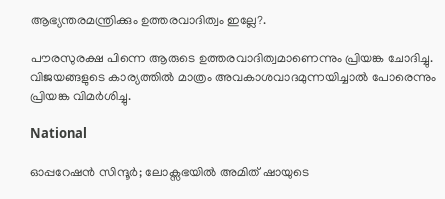ആഭ്യന്തരമന്ത്രിക്കും ഉത്തരവാദിത്വം ഇല്ലേ?.

പൗരസുരക്ഷ പിന്നെ ആരുടെ ഉത്തരവാദിത്വമാണെന്നും പ്രിയങ്ക ചോദിച്ചു. വിജയങ്ങളുടെ കാര്യത്തില്‍ മാത്രം അവകാശവാദമുന്നയിച്ചാല്‍ പോരെന്നും പ്രിയങ്ക വിമര്‍ശിച്ചു.

National

ഓപ്പറേഷന്‍ സിന്ദൂര്‍; ലോക്സഭയിൽ അമിത് ഷായുടെ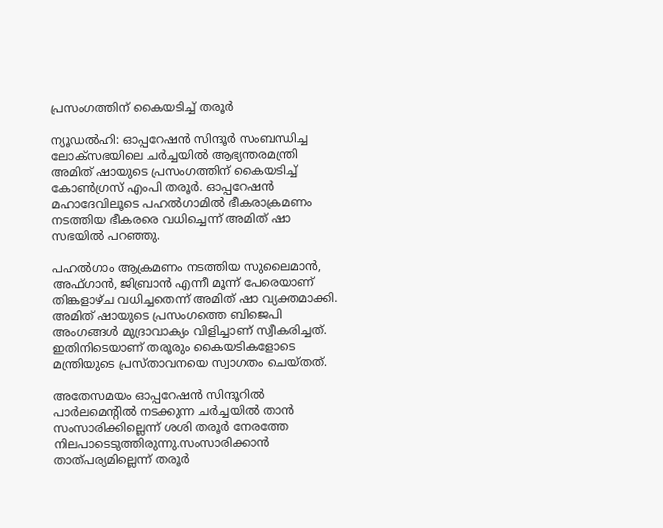പ്രസംഗത്തിന് കൈയടിച്ച് തരൂർ

ന്യൂഡൽഹി: ഓപ്പറേഷന്‍ സിന്ദൂര്‍ സംബന്ധിച്ച ലോക്‌സഭയിലെ ചര്‍ച്ചയില്‍ ആഭ്യന്തരമന്ത്രി അമിത് ഷായുടെ പ്രസംഗത്തിന് കൈയടിച്ച് കോൺഗ്രസ് എംപി തരൂർ. ഓപ്പറേഷന്‍ മഹാദേവിലൂടെ പഹല്‍ഗാമില്‍ ഭീകരാക്രമണം നടത്തിയ ഭീകരരെ വധിച്ചെന്ന് അമിത് ഷാ സഭയിൽ പറഞ്ഞു.

പഹല്‍ഗാം ആക്രമണം നടത്തിയ സുലൈമാൻ, അഫ്ഗാൻ, ജിബ്രാൻ എന്നീ മൂന്ന് പേരെയാണ് തിങ്കളാഴ്ച വധിച്ചതെന്ന് അമിത് ഷാ വ്യക്തമാക്കി. അമിത് ഷായുടെ പ്രസംഗത്തെ ബിജെപി അംഗങ്ങള്‍ മുദ്രാവാക്യം വിളിച്ചാണ് സ്വീകരിച്ചത്. ഇതിനിടെയാണ് തരൂരും കൈയടികളോടെ മന്ത്രിയുടെ പ്രസ്താവനയെ സ്വാഗതം ചെയ്തത്.

അതേസമയം ഓപ്പറേഷന്‍ സിന്ദൂറില്‍ പാര്‍ലമെന്‍റില്‍ നടക്കുന്ന ചര്‍ച്ചയില്‍ താന്‍ സംസാരിക്കില്ലെന്ന് ശശി തരൂര്‍ നേരത്തേ നിലപാടെടുത്തിരുന്നു.സംസാരിക്കാന്‍ താത്പര്യമില്ലെന്ന് തരൂര്‍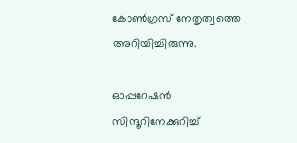കോണ്‍ഗ്രസ് നേതൃത്വത്തെ അറിയിച്ചിരുന്നു.

ഓപ്പറേഷന്‍ സിന്ദൂറിനേക്കുറിച്ച്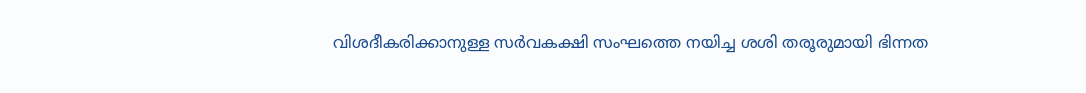വിശദീകരിക്കാനുള്ള സർവകക്ഷി സംഘത്തെ നയിച്ച ശശി തരൂരുമായി ഭിന്നത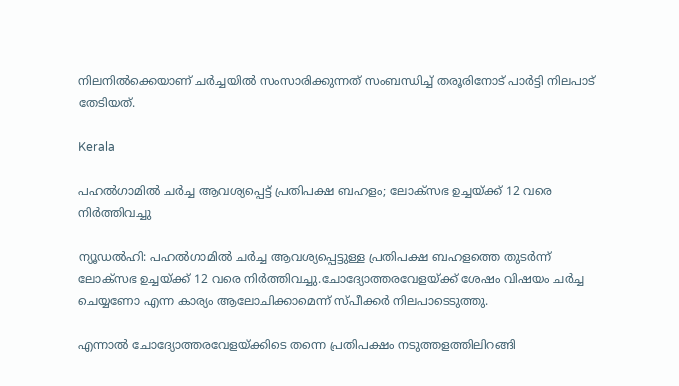നിലനിൽക്കെയാണ് ചർച്ചയിൽ സംസാരിക്കുന്നത് സംബന്ധിച്ച് തരൂരിനോട് പാർട്ടി നിലപാട് തേടിയത്.

Kerala

പഹല്‍ഗാമില്‍ ചര്‍ച്ച ആവശ്യപ്പെട്ട് പ്രതിപക്ഷ ബഹളം; ലോക്‌സഭ ഉച്ചയ്ക്ക് 12 വരെ നിര്‍ത്തിവച്ചു

ന്യൂഡല്‍ഹി: പഹല്‍ഗാമില്‍ ചര്‍ച്ച ആവശ്യപ്പെട്ടുള്ള പ്രതിപക്ഷ ബഹളത്തെ തുടര്‍ന്ന് ലോക്‌സഭ ഉച്ചയ്ക്ക് 12 വരെ നിര്‍ത്തിവച്ചു.ചോദ്യോത്തരവേളയ്ക്ക് ശേഷം വിഷയം ചര്‍ച്ച ചെയ്യണോ എന്ന കാര്യം ആലോചിക്കാമെന്ന് സ്പീക്കര്‍ നിലപാടെടുത്തു.

എന്നാല്‍ ചോദ്യോത്തരവേളയ്ക്കിടെ തന്നെ പ്രതിപക്ഷം നടുത്തളത്തിലിറങ്ങി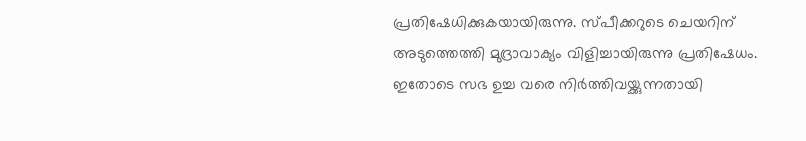പ്രതിഷേധിക്കുകയായിരുന്നു. സ്പീക്കറുടെ ചെയറിന് അടുത്തെത്തി മുദ്രാവാക്യം വിളിച്ചായിരുന്നു പ്രതിഷേധം. ഇതോടെ സഭ ഉച്ച വരെ നിര്‍ത്തിവയ്ക്കുന്നതായി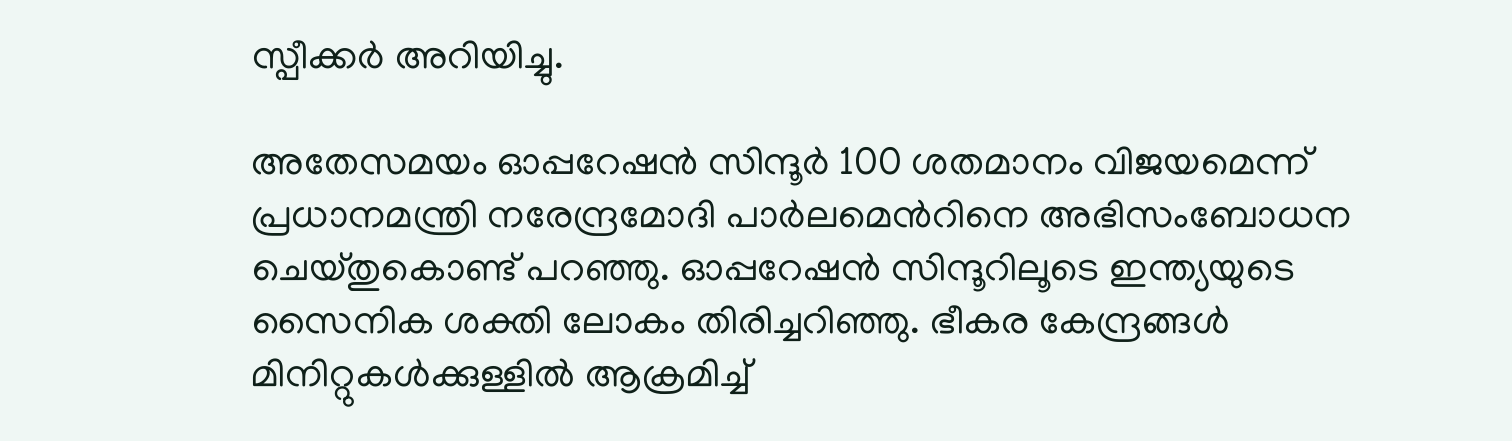സ്പീക്കര്‍ അറിയിച്ചു.

അതേസമയം ഓപ്പറേഷന്‍ സിന്ദൂര്‍ 100 ശതമാനം വിജയമെന്ന് പ്രധാനമന്ത്രി നരേന്ദ്രമോദി പാർലമെന്‍റിനെ അഭിസംബോധന ചെയ്തുകൊണ്ട് പറഞ്ഞു. ഓപ്പറേഷന്‍ സിന്ദൂറിലൂടെ ഇന്ത്യയുടെ സൈനിക ശക്തി ലോകം തിരിച്ചറിഞ്ഞു. ഭീകര കേന്ദ്രങ്ങൾ മിനിറ്റുകള്‍ക്കുള്ളിൽ ആക്രമിച്ച്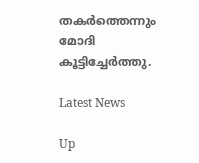തകർത്തെന്നും മോദി കൂട്ടിച്ചേർത്തു.

Latest News

Up